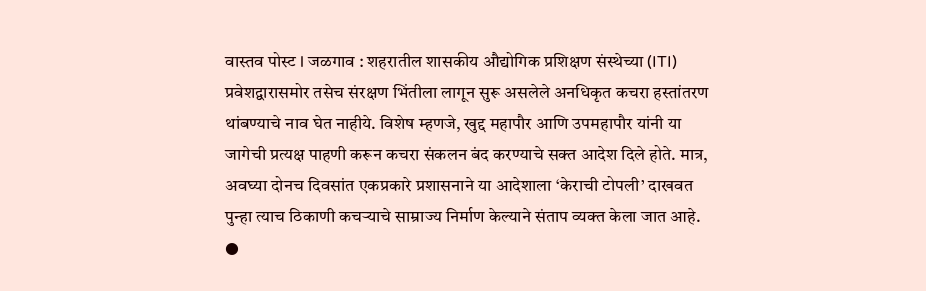वास्तव पोस्ट l जळगाव : शहरातील शासकीय औद्योगिक प्रशिक्षण संस्थेच्या (ITI) प्रवेशद्वारासमोर तसेच संरक्षण भिंतीला लागून सुरू असलेले अनधिकृत कचरा हस्तांतरण थांबण्याचे नाव घेत नाहीये. विशेष म्हणजे, खुद्द महापौर आणि उपमहापौर यांनी या जागेची प्रत्यक्ष पाहणी करून कचरा संकलन बंद करण्याचे सक्त आदेश दिले होते. मात्र, अवघ्या दोनच दिवसांत एकप्रकारे प्रशासनाने या आदेशाला ‘केराची टोपली’ दाखवत पुन्हा त्याच ठिकाणी कचऱ्याचे साम्राज्य निर्माण केल्याने संताप व्यक्त केला जात आहे.
●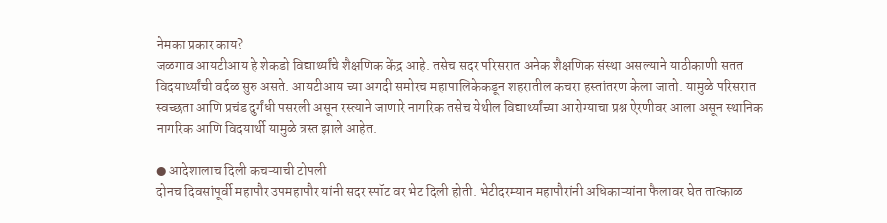नेमका प्रकार काय?
जळगाव आयटीआय हे शेकडो विद्यार्थ्यांचे शैक्षणिक केंद्र आहे. तसेच सदर परिसरात अनेक शैक्षणिक संस्था असल्याने याठीकाणी सतत विदयार्थ्यांची वर्दळ सुरु असते. आयटीआय च्या अगदी समोरच महापालिकेकडून शहरातील कचरा हस्तांतरण केला जातो. यामुळे परिसरात स्वच्छता आणि प्रचंड दुर्गंधी पसरली असून रस्त्याने जाणारे नागरिक तसेच येथील विद्यार्थ्यांच्या आरोग्याचा प्रश्न ऐरणीवर आला असून स्थानिक नागरिक आणि विदयार्थी यामुळे त्रस्त झाले आहेत.

● आदेशालाच दिली कचऱ्याची टोपली
दोनच दिवसांपूर्वी महापौर उपमहापौर यांनी सदर स्पॉट वर भेट दिली होती. भेटीदरम्यान महापौरांनी अधिकाऱ्यांना फैलावर घेत तात्काळ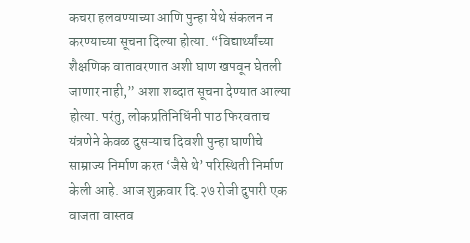कचरा हलवण्याच्या आणि पुन्हा येथे संकलन न करण्याच्या सूचना दिल्या होत्या. “विद्यार्थ्यांच्या शैक्षणिक वातावरणात अशी घाण खपवून घेतली जाणार नाही,” अशा शब्दात सूचना देण्यात आल्या होत्या. परंतु, लोकप्रतिनिधिंनी पाठ फिरवताच यंत्रणेने केवळ दुसऱ्याच दिवशी पुन्हा घाणीचे साम्राज्य निर्माण करत ‘जैसे थे’ परिस्थिती निर्माण केली आहे. आज शुक्रवार दि.२७ रोजी दुपारी एक वाजता वास्तव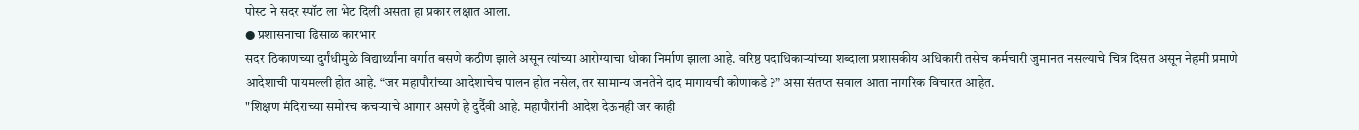पोस्ट ने सदर स्पॉट ला भेट दिली असता हा प्रकार लक्षात आला.
● प्रशासनाचा ढिसाळ कारभार
सदर ठिकाणच्या दुर्गंधीमुळे विद्यार्थ्यांना वर्गात बसणे कठीण झाले असून त्यांच्या आरोग्याचा धोका निर्माण झाला आहे. वरिष्ठ पदाधिकाऱ्यांच्या शब्दाला प्रशासकीय अधिकारी तसेच कर्मचारी जुमानत नसल्याचे चित्र दिसत असून नेहमी प्रमाणे आदेशाची पायमल्ली होत आहे. “जर महापौरांच्या आदेशाचेच पालन होत नसेल, तर सामान्य जनतेने दाद मागायची कोणाकडे ?” असा संतप्त सवाल आता नागरिक विचारत आहेत.
"शिक्षण मंदिराच्या समोरच कचऱ्याचे आगार असणे हे दुर्दैवी आहे. महापौरांनी आदेश देऊनही जर काही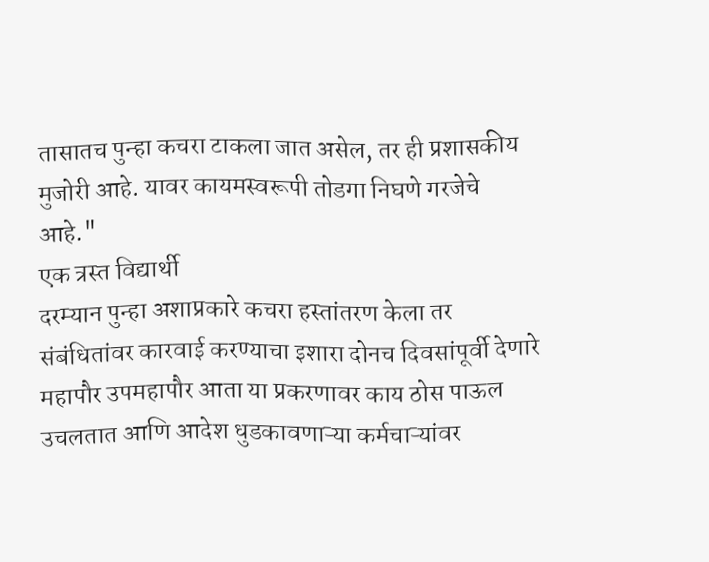तासातच पुन्हा कचरा टाकला जात असेल, तर ही प्रशासकीय मुजोरी आहे. यावर कायमस्वरूपी तोडगा निघणे गरजेचे आहे."
एक त्रस्त विद्यार्थी
दरम्यान पुन्हा अशाप्रकारे कचरा हस्तांतरण केला तर संबंधितांवर कारवाई करण्याचा इशारा दोनच दिवसांपूर्वी देणारे महापौर उपमहापौर आता या प्रकरणावर काय ठोस पाऊल उचलतात आणि आदेश धुडकावणाऱ्या कर्मचाऱ्यांवर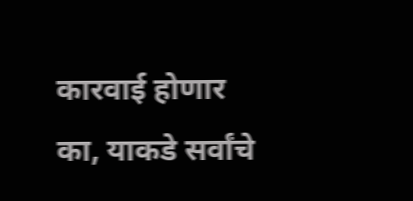कारवाई होणार का, याकडे सर्वांचे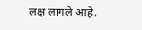लक्ष लागले आहे.